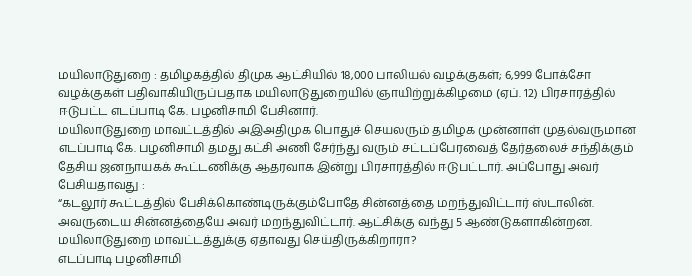மயிலாடுதுறை : தமிழகத்தில் திமுக ஆட்சியில் 18,000 பாலியல் வழக்குகள்; 6,999 போக்சோ வழக்குகள் பதிவாகியிருப்பதாக மயிலாடுதுறையில் ஞாயிற்றுக்கிழமை (ஏப். 12) பிரசாரத்தில் ஈடுபட்ட எடப்பாடி கே. பழனிசாமி பேசினார்.
மயிலாடுதுறை மாவட்டத்தில் அஇஅதிமுக பொதுச் செயலரும் தமிழக முன்னாள் முதல்வருமான எடப்பாடி கே. பழனிசாமி தமது கட்சி அணி சேர்ந்து வரும் சட்டப்பேரவைத் தேர்தலைச் சந்திக்கும் தேசிய ஜனநாயகக் கூட்டணிக்கு ஆதரவாக இன்று பிரசாரத்தில் ஈடுபட்டார். அப்போது அவர் பேசியதாவது :
“கடலூர் கூட்டத்தில் பேசிக்கொண்டிருக்கும்போதே சின்னத்தை மறந்துவிட்டார் ஸ்டாலின். அவருடைய சின்னத்தையே அவர் மறந்துவிட்டார். ஆட்சிக்கு வந்து 5 ஆண்டுகளாகின்றன. மயிலாடுதுறை மாவட்டத்துக்கு ஏதாவது செய்திருக்கிறாரா?
எடப்பாடி பழனிசாமி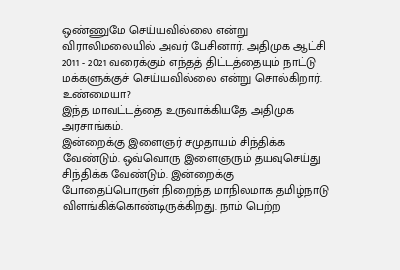ஒண்ணுமே செய்யவில்லை என்று விராலிமலையில் அவர் பேசினார். அதிமுக ஆட்சி 2011 - 2021 வரைக்கும் எந்தத் திட்டத்தையும் நாட்டு மக்களுக்குச் செய்யவில்லை என்று சொல்கிறார். உண்மையா?
இந்த மாவட்டத்தை உருவாக்கியதே அதிமுக அரசாங்கம்.
இன்றைக்கு இளைஞர் சமுதாயம் சிந்திக்க வேண்டும். ஒவ்வொரு இளைஞரும் தயவுசெய்து சிந்திக்க வேண்டும். இன்றைக்கு போதைப்பொருள் நிறைந்த மாநிலமாக தமிழ்நாடு விளங்கிக்கொண்டிருக்கிறது. நாம் பெற்ற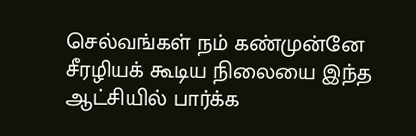செல்வங்கள் நம் கண்முன்னே சீரழியக் கூடிய நிலையை இந்த ஆட்சியில் பார்க்க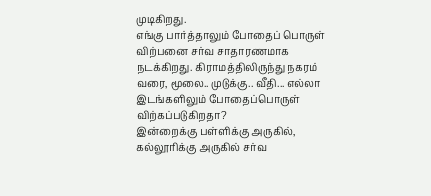முடிகிறது.
எங்கு பார்த்தாலும் போதைப் பொருள் விற்பனை சர்வ சாதாரணமாக நடக்கிறது. கிராமத்திலிருந்து நகரம் வரை, மூலை.. முடுக்கு.. வீதி... எல்லா இடங்களிலும் போதைப்பொருள் விற்கப்படுகிறதா?
இன்றைக்கு பள்ளிக்கு அருகில், கல்லூரிக்கு அருகில் சர்வ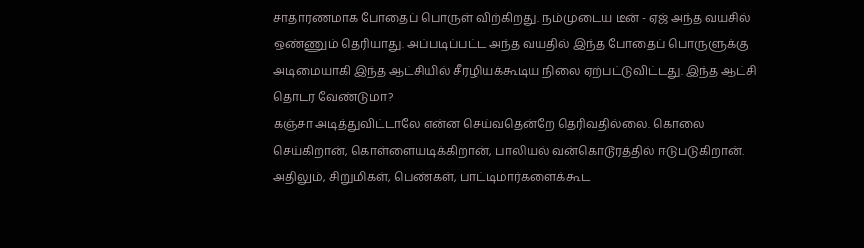சாதாரணமாக போதைப் பொருள் விற்கிறது. நம்முடைய டீன் - ஏஜ் அந்த வயசில் ஒண்ணும் தெரியாது. அப்படிப்பட்ட அந்த வயதில் இந்த போதைப் பொருளுக்கு அடிமையாகி இந்த ஆட்சியில் சீரழியக்கூடிய நிலை ஏற்பட்டுவிட்டது. இந்த ஆட்சி தொடர வேண்டுமா?
கஞ்சா அடித்துவிட்டாலே என்ன செய்வதென்றே தெரிவதில்லை. கொலை செய்கிறான், கொள்ளையடிக்கிறான், பாலியல் வன்கொடூரத்தில் ஈடுபடுகிறான். அதிலும், சிறுமிகள், பெண்கள், பாட்டிமார்களைக்கூட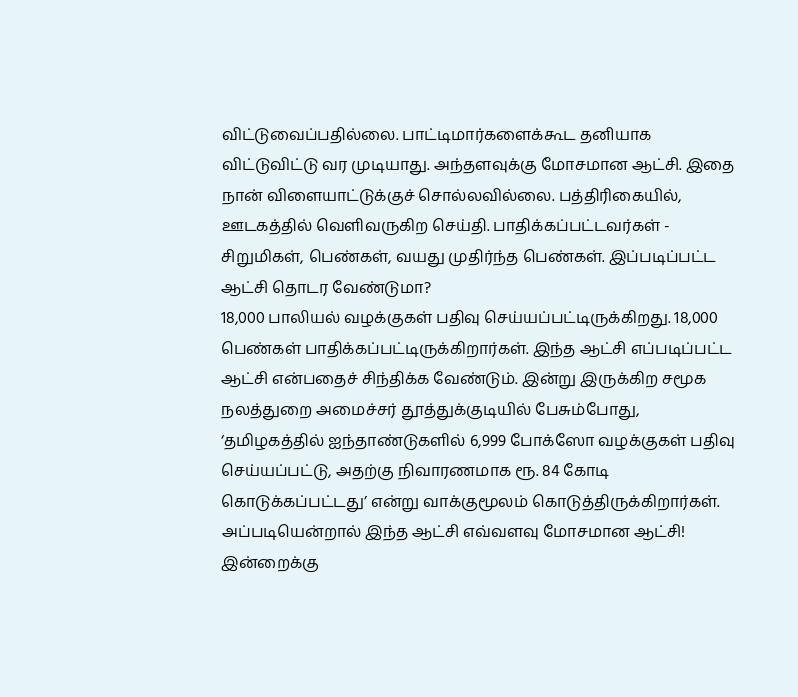விட்டுவைப்பதில்லை. பாட்டிமார்களைக்கூட தனியாக விட்டுவிட்டு வர முடியாது. அந்தளவுக்கு மோசமான ஆட்சி. இதை நான் விளையாட்டுக்குச் சொல்லவில்லை. பத்திரிகையில், ஊடகத்தில் வெளிவருகிற செய்தி. பாதிக்கப்பட்டவர்கள் - சிறுமிகள், பெண்கள், வயது முதிர்ந்த பெண்கள். இப்படிப்பட்ட ஆட்சி தொடர வேண்டுமா?
18,000 பாலியல் வழக்குகள் பதிவு செய்யப்பட்டிருக்கிறது. 18,000 பெண்கள் பாதிக்கப்பட்டிருக்கிறார்கள். இந்த ஆட்சி எப்படிப்பட்ட ஆட்சி என்பதைச் சிந்திக்க வேண்டும். இன்று இருக்கிற சமூக நலத்துறை அமைச்சர் தூத்துக்குடியில் பேசும்போது, ‘தமிழகத்தில் ஐந்தாண்டுகளில் 6,999 போக்ஸோ வழக்குகள் பதிவு செய்யப்பட்டு, அதற்கு நிவாரணமாக ரூ. 84 கோடி கொடுக்கப்பட்டது’ என்று வாக்குமூலம் கொடுத்திருக்கிறார்கள். அப்படியென்றால் இந்த ஆட்சி எவ்வளவு மோசமான ஆட்சி!
இன்றைக்கு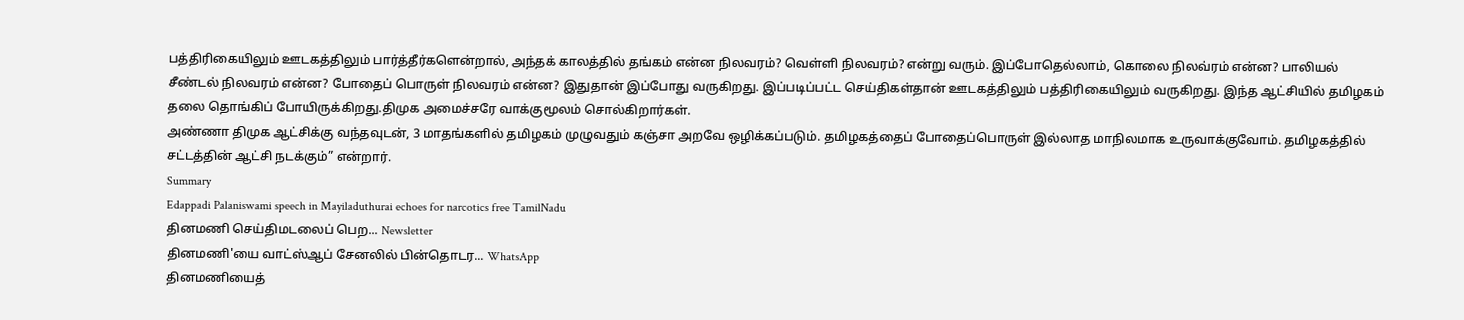பத்திரிகையிலும் ஊடகத்திலும் பார்த்தீர்களென்றால், அந்தக் காலத்தில் தங்கம் என்ன நிலவரம்? வெள்ளி நிலவரம்? என்று வரும். இப்போதெல்லாம், கொலை நிலவ்ரம் என்ன? பாலியல் சீண்டல் நிலவரம் என்ன? போதைப் பொருள் நிலவரம் என்ன? இதுதான் இப்போது வருகிறது. இப்படிப்பட்ட செய்திகள்தான் ஊடகத்திலும் பத்திரிகையிலும் வருகிறது. இந்த ஆட்சியில் தமிழகம் தலை தொங்கிப் போயிருக்கிறது.திமுக அமைச்சரே வாக்குமூலம் சொல்கிறார்கள்.
அண்ணா திமுக ஆட்சிக்கு வந்தவுடன், 3 மாதங்களில் தமிழகம் முழுவதும் கஞ்சா அறவே ஒழிக்கப்படும். தமிழகத்தைப் போதைப்பொருள் இல்லாத மாநிலமாக உருவாக்குவோம். தமிழகத்தில் சட்டத்தின் ஆட்சி நடக்கும்” என்றார்.
Summary
Edappadi Palaniswami speech in Mayiladuthurai echoes for narcotics free TamilNadu
தினமணி செய்திமடலைப் பெற... Newsletter
தினமணி'யை வாட்ஸ்ஆப் சேனலில் பின்தொடர... WhatsApp
தினமணியைத்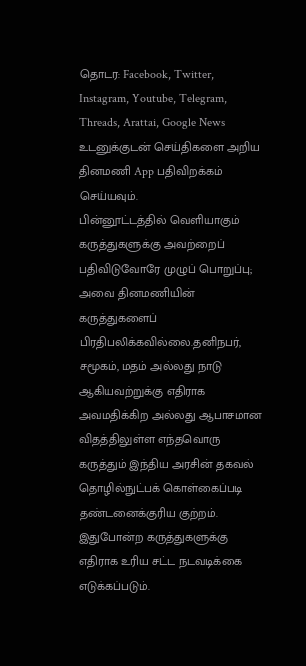தொடர: Facebook, Twitter, Instagram, Youtube, Telegram, Threads, Arattai, Google News
உடனுக்குடன் செய்திகளை அறிய தினமணி App பதிவிறக்கம் செய்யவும்.
பின்னூட்டத்தில் வெளியாகும் கருத்துகளுக்கு அவற்றைப் பதிவிடுவோரே முழுப் பொறுப்பு; அவை தினமணியின் கருத்துகளைப் பிரதிபலிக்கவில்லை.தனிநபர், சமூகம், மதம் அல்லது நாடு ஆகியவற்றுக்கு எதிராக அவமதிக்கிற அல்லது ஆபாசமான விதத்திலுள்ள எந்தவொரு கருத்தும் இந்திய அரசின் தகவல் தொழில்நுட்பக் கொள்கைப்படி தண்டனைக்குரிய குற்றம். இதுபோன்ற கருத்துகளுக்கு எதிராக உரிய சட்ட நடவடிக்கை எடுக்கப்படும்.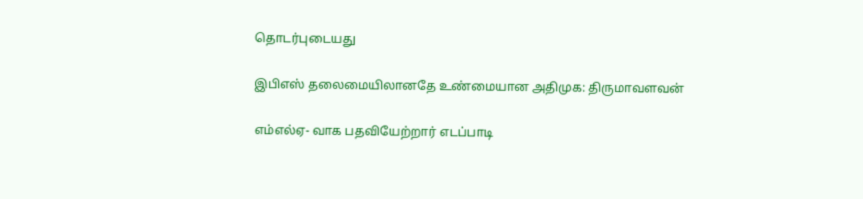தொடர்புடையது

இபிஎஸ் தலைமையிலானதே உண்மையான அதிமுக: திருமாவளவன்

எம்எல்ஏ- வாக பதவியேற்றார் எடப்பாடி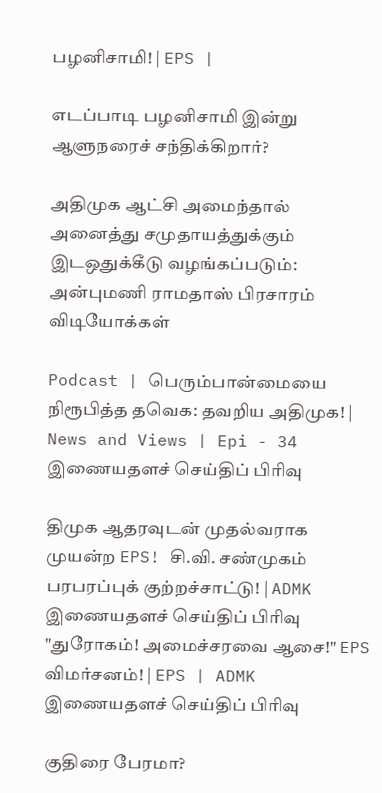பழனிசாமி! | EPS |

எடப்பாடி பழனிசாமி இன்று ஆளுநரைச் சந்திக்கிறார்?

அதிமுக ஆட்சி அமைந்தால் அனைத்து சமுதாயத்துக்கும் இடஒதுக்கீடு வழங்கப்படும்: அன்புமணி ராமதாஸ் பிரசாரம்
விடியோக்கள்

Podcast | பெரும்பான்மையை நிரூபித்த தவெக: தவறிய அதிமுக! | News and Views | Epi - 34
இணையதளச் செய்திப் பிரிவு

திமுக ஆதரவுடன் முதல்வராக முயன்ற EPS! சி.வி. சண்முகம் பரபரப்புக் குற்றச்சாட்டு! | ADMK
இணையதளச் செய்திப் பிரிவு
"துரோகம்! அமைச்சரவை ஆசை!" EPS விமர்சனம்! | EPS | ADMK
இணையதளச் செய்திப் பிரிவு

குதிரை பேரமா?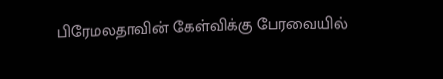பிரேமலதாவின் கேள்விக்கு பேரவையில்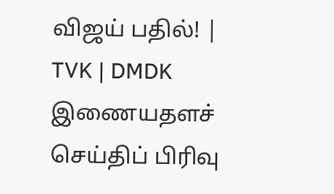விஜய் பதில்! | TVK | DMDK
இணையதளச் செய்திப் பிரிவு